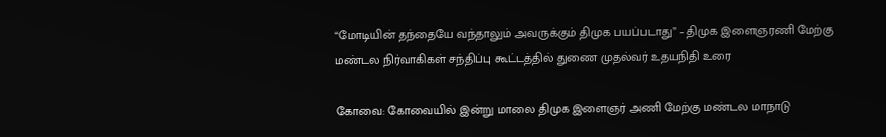“மோடியின் தந்தையே வந்தாலும் அவருக்கும் திமுக பயப்படாது” – திமுக இளைஞரணி மேற்கு மண்டல நிர்வாகிகள் சந்திப்பு கூட்டத்தில் துணை முதல்வர் உதயநிதி உரை

கோவை: கோவையில் இன்று மாலை திமுக இளைஞர் அணி மேற்கு மண்டல மாநாடு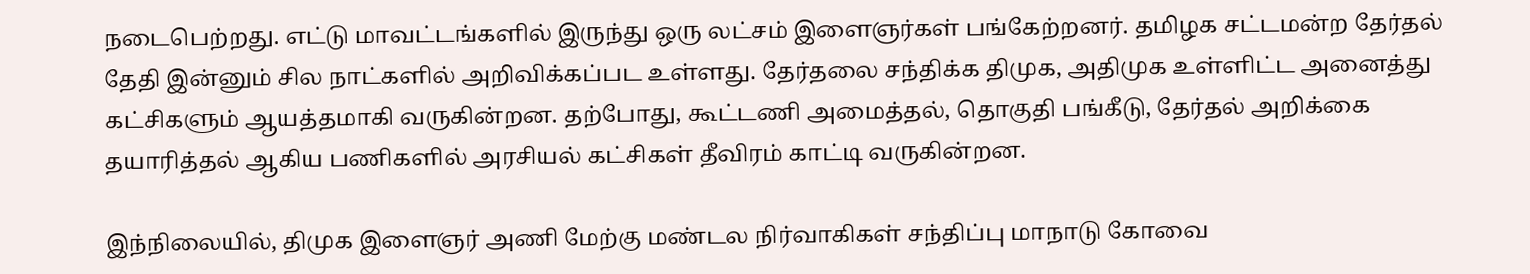நடைபெற்றது. எட்டு மாவட்டங்களில் இருந்து ஒரு லட்சம் இளைஞர்கள் பங்கேற்றனர். தமிழக சட்டமன்ற தேர்தல் தேதி இன்னும் சில நாட்களில் அறிவிக்கப்பட உள்ளது. தேர்தலை சந்திக்க திமுக, அதிமுக உள்ளிட்ட அனைத்து கட்சிகளும் ஆயத்தமாகி வருகின்றன. தற்போது, கூட்டணி அமைத்தல், தொகுதி பங்கீடு, தேர்தல் அறிக்கை தயாரித்தல் ஆகிய பணிகளில் அரசியல் கட்சிகள் தீவிரம் காட்டி வருகின்றன.

இந்நிலையில், திமுக இளைஞர் அணி மேற்கு மண்டல நிர்வாகிகள் சந்திப்பு மாநாடு கோவை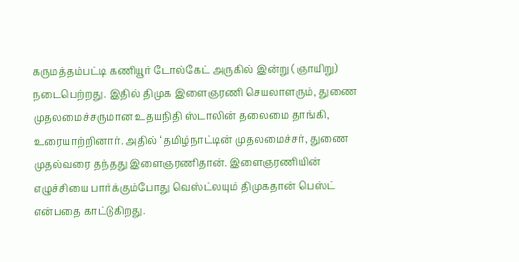கருமத்தம்பட்டி கணியூர் டோல்கேட் அருகில் இன்று (ஞாயிறு) நடைபெற்றது. இதில் திமுக இளைஞரணி செயலாளரும், துணை முதலமைச்சருமான உதயநிதி ஸ்டாலின் தலைமை தாங்கி, உரையாற்றினார். அதில் ‘தமிழ்நாட்டின் முதலமைச்சர், துணை முதல்வரை தந்தது இளைஞரணிதான். இளைஞரணியின் எழுச்சியை பார்க்கும்போது வெஸ்ட்லயும் திமுகதான் பெஸ்ட் என்பதை காட்டுகிறது.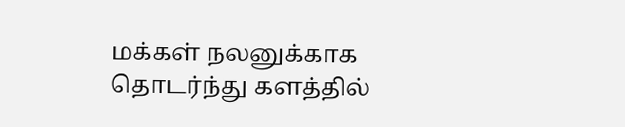மக்கள் நலனுக்காக தொடர்ந்து களத்தில்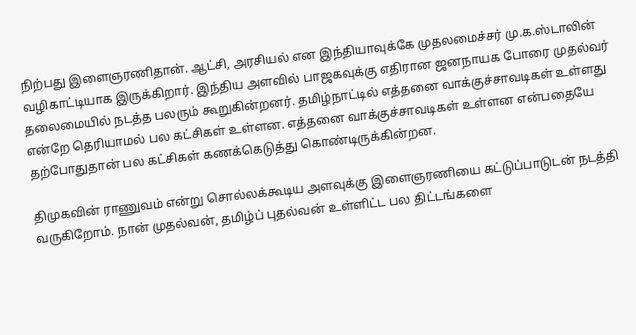நிற்பது இளைஞரணிதான். ஆட்சி, அரசியல் என இந்தியாவுக்கே முதலமைச்சர் மு.க.ஸ்டாலின் வழிகாட்டியாக இருக்கிறார். இந்திய அளவில் பாஜகவுக்கு எதிரான ஜனநாயக போரை முதல்வர் தலைமையில் நடத்த பலரும் கூறுகின்றனர். தமிழ்நாட்டில் எத்தனை வாக்குச்சாவடிகள் உள்ளது என்றே தெரியாமல் பல கட்சிகள் உள்ளன. எத்தனை வாக்குச்சாவடிகள் உள்ளன என்பதையே தற்போதுதான் பல கட்சிகள் கணக்கெடுத்து கொண்டிருக்கின்றன.

திமுகவின் ராணுவம் என்று சொல்லக்கூடிய அளவுக்கு இளைஞரணியை கட்டுப்பாடுடன் நடத்தி வருகிறோம். நான் முதல்வன், தமிழ்ப் புதல்வன் உள்ளிட்ட பல திட்டங்களை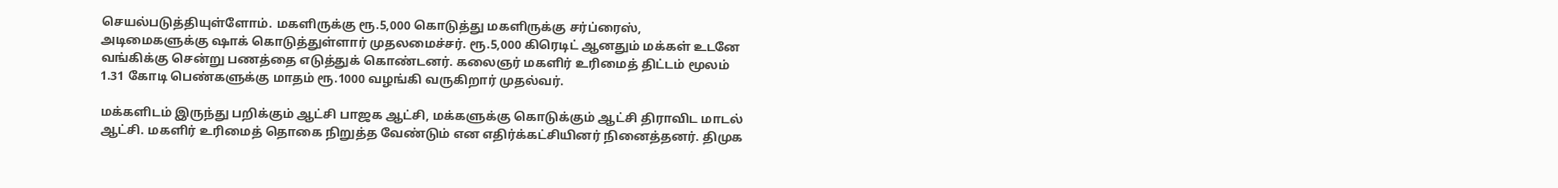செயல்படுத்தியுள்ளோம். மகளிருக்கு ரூ.5,000 கொடுத்து மகளிருக்கு சர்ப்ரைஸ், அடிமைகளுக்கு ஷாக் கொடுத்துள்ளார் முதலமைச்சர். ரூ.5,000 கிரெடிட் ஆனதும் மக்கள் உடனே வங்கிக்கு சென்று பணத்தை எடுத்துக் கொண்டனர். கலைஞர் மகளிர் உரிமைத் திட்டம் மூலம் 1.31 கோடி பெண்களுக்கு மாதம் ரூ.1000 வழங்கி வருகிறார் முதல்வர்.

மக்களிடம் இருந்து பறிக்கும் ஆட்சி பாஜக ஆட்சி, மக்களுக்கு கொடுக்கும் ஆட்சி திராவிட மாடல் ஆட்சி. மகளிர் உரிமைத் தொகை நிறுத்த வேண்டும் என எதிர்க்கட்சியினர் நினைத்தனர். திமுக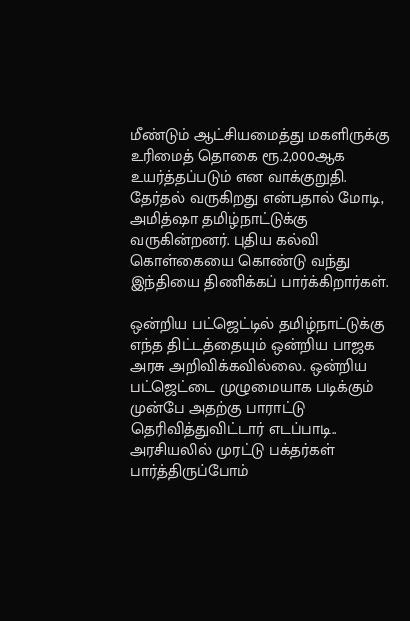மீண்டும் ஆட்சியமைத்து மகளிருக்கு உரிமைத் தொகை ரூ.2,000ஆக உயர்த்தப்படும் என வாக்குறுதி. தேர்தல் வருகிறது என்பதால் மோடி, அமித்ஷா தமிழ்நாட்டுக்கு வருகின்றனர். புதிய கல்வி கொள்கையை கொண்டு வந்து இந்தியை திணிக்கப் பார்க்கிறார்கள்.

ஒன்றிய பட்ஜெட்டில் தமிழ்நாட்டுக்கு எந்த திட்டத்தையும் ஒன்றிய பாஜக அரசு அறிவிக்கவில்லை. ஒன்றிய பட்ஜெட்டை முழுமையாக படிக்கும் முன்பே அதற்கு பாராட்டு தெரிவித்துவிட்டார் எடப்பாடி.. அரசியலில் முரட்டு பக்தர்கள் பார்த்திருப்போம்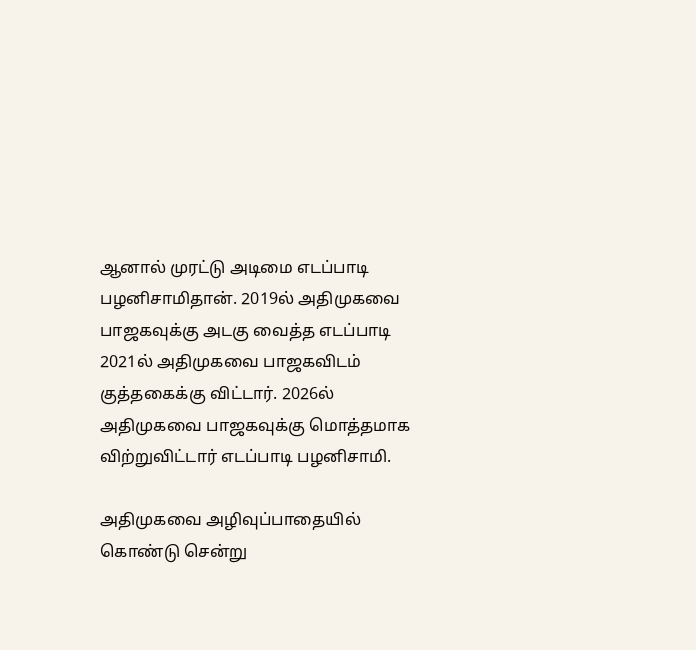ஆனால் முரட்டு அடிமை எடப்பாடி பழனிசாமிதான். 2019ல் அதிமுகவை பாஜகவுக்கு அடகு வைத்த எடப்பாடி 2021ல் அதிமுகவை பாஜகவிடம் குத்தகைக்கு விட்டார். 2026ல் அதிமுகவை பாஜகவுக்கு மொத்தமாக விற்றுவிட்டார் எடப்பாடி பழனிசாமி.

அதிமுகவை அழிவுப்பாதையில் கொண்டு சென்று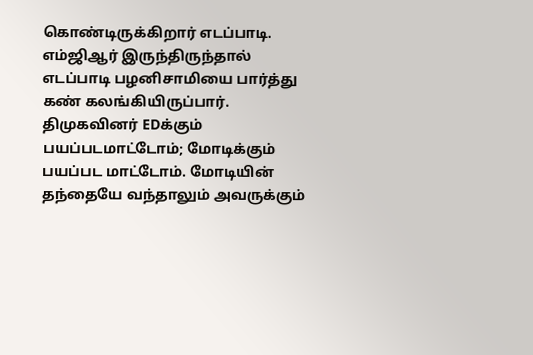கொண்டிருக்கிறார் எடப்பாடி. எம்ஜிஆர் இருந்திருந்தால் எடப்பாடி பழனிசாமியை பார்த்து கண் கலங்கியிருப்பார். திமுகவினர் EDக்கும் பயப்படமாட்டோம்; மோடிக்கும் பயப்பட மாட்டோம். மோடியின் தந்தையே வந்தாலும் அவருக்கும்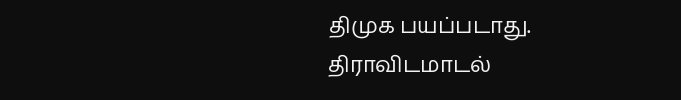திமுக பயப்படாது. திராவிடமாடல்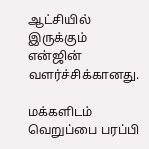ஆட்சியில் இருக்கும் என்ஜின் வளர்ச்சிக்கானது.

மக்களிடம் வெறுப்பை பரப்பி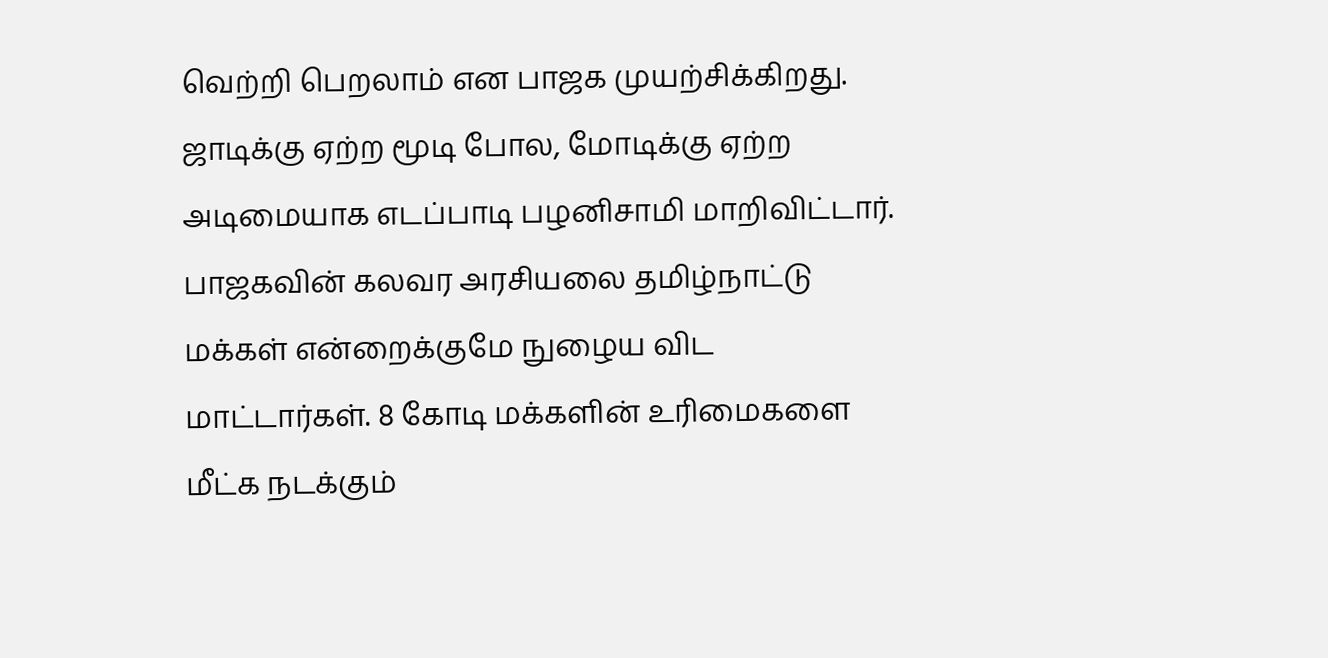வெற்றி பெறலாம் என பாஜக முயற்சிக்கிறது. ஜாடிக்கு ஏற்ற மூடி போல, மோடிக்கு ஏற்ற அடிமையாக எடப்பாடி பழனிசாமி மாறிவிட்டார். பாஜகவின் கலவர அரசியலை தமிழ்நாட்டு மக்கள் என்றைக்குமே நுழைய விட மாட்டார்கள். 8 கோடி மக்களின் உரிமைகளை மீட்க நடக்கும்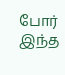போர் இந்த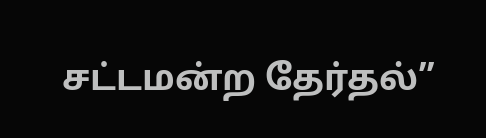சட்டமன்ற தேர்தல்”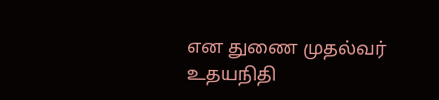என துணை முதல்வர் உதயநிதி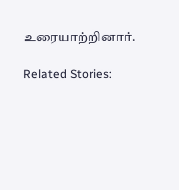உரையாற்றினார்.

Related Stories: